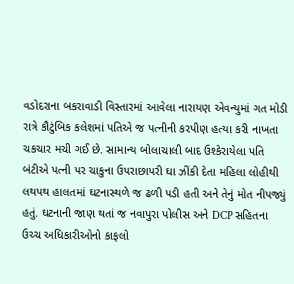વડોદરાના બકરાવાડી વિસ્તારમાં આવેલા નારાયણ એવન્યુમાં ગત મોડી રાત્રે કૌટુંબિક કલેશમાં પતિએ જ પત્નીની કરપીણ હત્યા કરી નાખતા ચકચાર મચી ગઈ છે. સામાન્ય બોલાચાલી બાદ ઉશ્કેરાયેલા પતિ બંટીએ પત્ની પર ચાકુના ઉપરાછાપરી ઘા ઝીંકી દેતા મહિલા લોહીથી લથપથ હાલતમાં ઘટનાસ્થળે જ ઢળી પડી હતી અને તેનું મોત નીપજ્યું હતું. ઘટનાની જાણ થતાં જ નવાપુરા પોલીસ અને DCP સહિતના ઉચ્ચ અધિકારીઓનો કાફલો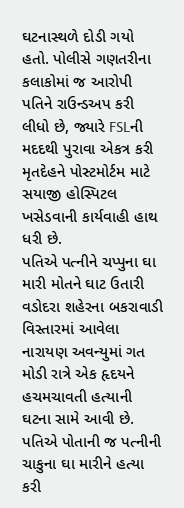ઘટનાસ્થળે દોડી ગયો હતો. પોલીસે ગણતરીના કલાકોમાં જ આરોપી પતિને રાઉન્ડઅપ કરી લીધો છે, જ્યારે FSLની મદદથી પુરાવા એકત્ર કરી મૃતદેહને પોસ્ટમોર્ટમ માટે સયાજી હોસ્પિટલ ખસેડવાની કાર્યવાહી હાથ ધરી છે.
પતિએ પત્નીને ચપ્પુના ઘા મારી મોતને ઘાટ ઉતારી વડોદરા શહેરના બકરાવાડી વિસ્તારમાં આવેલા નારાયણ અવન્યુમાં ગત મોડી રાત્રે એક હૃદયને હચમચાવતી હત્યાની ઘટના સામે આવી છે. પતિએ પોતાની જ પત્નીની ચાકુના ઘા મારીને હત્યા કરી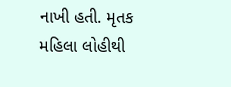નાખી હતી. મૃતક મહિલા લોહીથી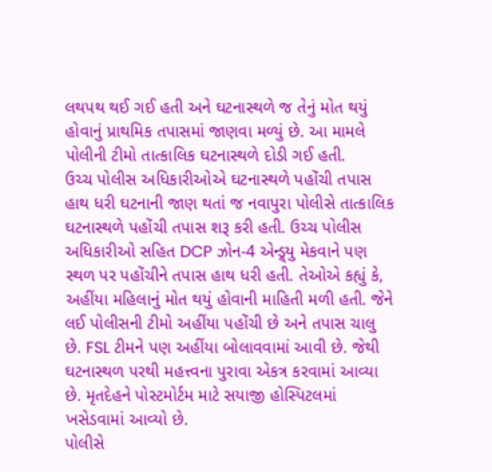લથપથ થઈ ગઈ હતી અને ઘટનાસ્થળે જ તેનું મોત થયું હોવાનું પ્રાથમિક તપાસમાં જાણવા મળ્યું છે. આ મામલે પોલીની ટીમો તાત્કાલિક ઘટનાસ્થળે દોડી ગઈ હતી.
ઉચ્ચ પોલીસ અધિકારીઓએ ઘટનાસ્થળે પહોંચી તપાસ હાથ ધરી ઘટનાની જાણ થતાં જ નવાપુરા પોલીસે તાત્કાલિક ઘટનાસ્થળે પહોંચી તપાસ શરૂ કરી હતી. ઉચ્ચ પોલીસ અધિકારીઓ સહિત DCP ઝોન-4 એન્ડ્ર્યુ મેકવાને પણ સ્થળ પર પહોંચીને તપાસ હાથ ધરી હતી. તેઓએ કહ્યું કે, અહીંયા મહિલાનું મોત થયું હોવાની માહિતી મળી હતી. જેને લઈ પોલીસની ટીમો અહીંયા પહોંચી છે અને તપાસ ચાલુ છે. FSL ટીમને પણ અહીંયા બોલાવવામાં આવી છે. જેથી ઘટનાસ્થળ પરથી મહત્ત્વના પુરાવા એકત્ર કરવામાં આવ્યા છે. મૃતદેહને પોસ્ટમોર્ટમ માટે સયાજી હોસ્પિટલમાં ખસેડવામાં આવ્યો છે.
પોલીસે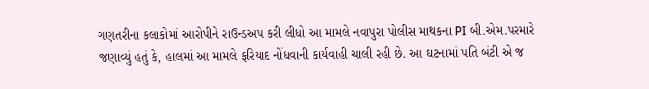ગણતરીના કલાકોમાં આરોપીને રાઉન્ડઅપ કરી લીધો આ મામલે નવાપુરા પોલીસ માથકના PI બી.એમ.પરમારે જણાવ્યું હતું કે, હાલમાં આ મામલે ફરિયાદ નોંધવાની કાર્યવાહી ચાલી રહી છે. આ ઘટનામાં પતિ બંટી એ જ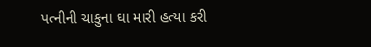પત્નીની ચાકુના ઘા મારી હત્યા કરી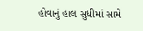હોવાનું હાલ સુધીમાં સામે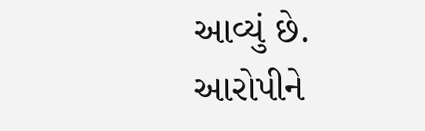આવ્યું છે. આરોપીને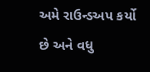અમે રાઉન્ડઅપ કર્યો છે અને વધુ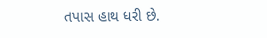તપાસ હાથ ધરી છે.